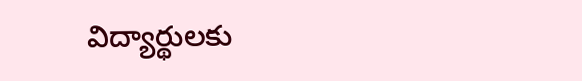విద్యార్థులకు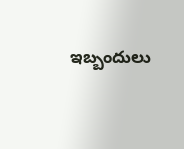ఇబ్బందులు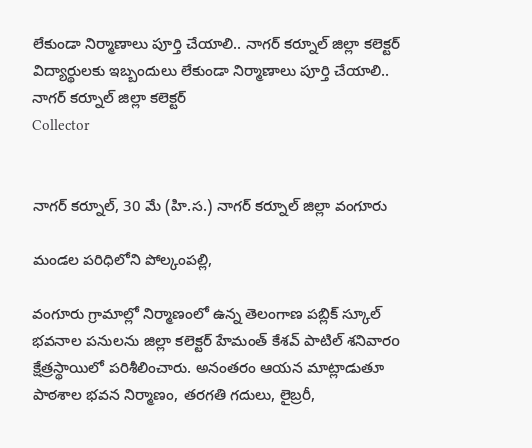లేకుండా నిర్మాణాలు పూర్తి చేయాలి.. నాగర్ కర్నూల్ జిల్లా కలెక్టర్
విద్యార్థులకు ఇబ్బందులు లేకుండా నిర్మాణాలు పూర్తి చేయాలి.. నాగర్ కర్నూల్ జిల్లా కలెక్టర్
Collector


నాగర్ కర్నూల్, 30 మే (హి.స.) నాగర్ కర్నూల్ జిల్లా వంగూరు

మండల పరిధిలోని పోల్కంపల్లి,

వంగూరు గ్రామాల్లో నిర్మాణంలో ఉన్న తెలంగాణ పబ్లిక్ స్కూల్ భవనాల పనులను జిల్లా కలెక్టర్ హేమంత్ కేశవ్ పాటిల్ శనివారo క్షేత్రస్థాయిలో పరిశీలించారు. అనంతరం ఆయన మాట్లాడుతూ పాఠశాల భవన నిర్మాణం, తరగతి గదులు, లైబ్రరీ,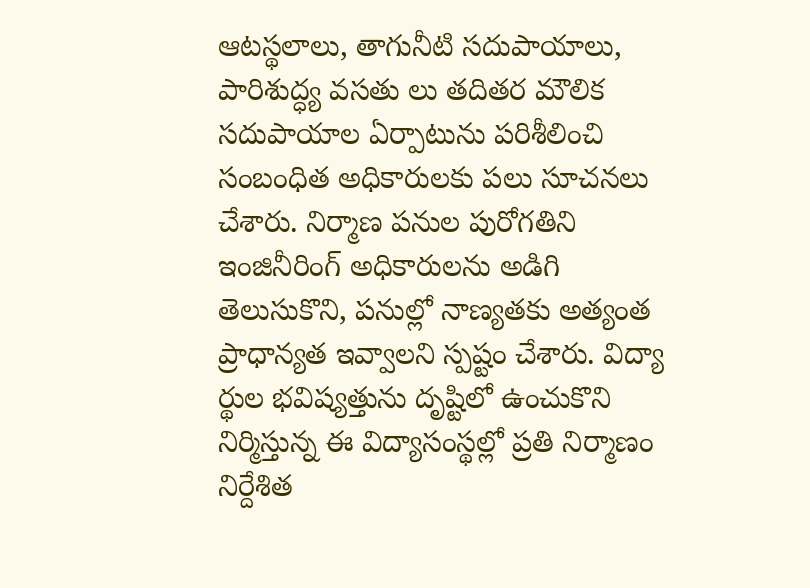ఆటస్థలాలు, తాగునీటి సదుపాయాలు, పారిశుద్ధ్య వసతు లు తదితర మౌలిక సదుపాయాల ఏర్పాటును పరిశీలించి సంబంధిత అధికారులకు పలు సూచనలు చేశారు. నిర్మాణ పనుల పురోగతిని ఇంజినీరింగ్ అధికారులను అడిగి తెలుసుకొని, పనుల్లో నాణ్యతకు అత్యంత ప్రాధాన్యత ఇవ్వాలని స్పష్టం చేశారు. విద్యా ర్థుల భవిష్యత్తును దృష్టిలో ఉంచుకొని నిర్మిస్తున్న ఈ విద్యాసంస్థల్లో ప్రతి నిర్మాణం నిర్దేశిత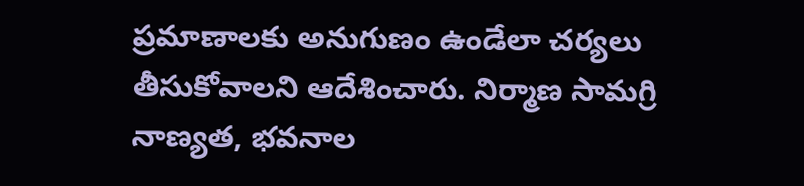ప్రమాణాలకు అనుగుణం ఉండేలా చర్యలు తీసుకోవాలని ఆదేశించారు. నిర్మాణ సామగ్రి నాణ్యత, భవనాల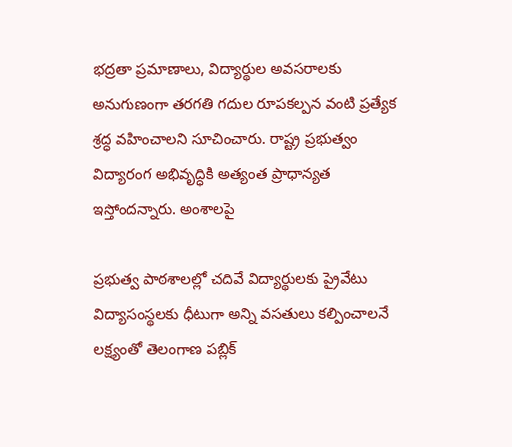భద్రతా ప్రమాణాలు, విద్యార్థుల అవసరాలకు అనుగుణంగా తరగతి గదుల రూపకల్పన వంటి ప్రత్యేక శ్రద్ధ వహించాలని సూచించారు. రాష్ట్ర ప్రభుత్వం విద్యారంగ అభివృద్ధికి అత్యంత ప్రాధాన్యత ఇస్తోందన్నారు. అంశాలపై

ప్రభుత్వ పాఠశాలల్లో చదివే విద్యార్థులకు ప్రైవేటు విద్యాసంస్థలకు ధీటుగా అన్ని వసతులు కల్పించాలనే లక్ష్యంతో తెలంగాణ పబ్లిక్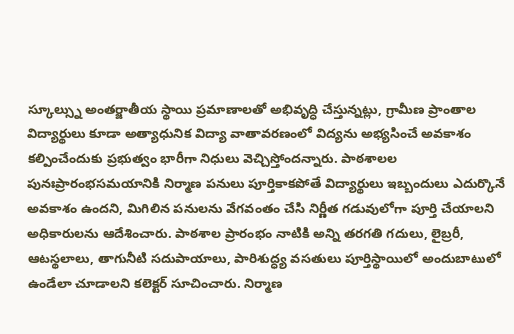స్కూల్స్ను అంతర్జాతీయ స్థాయి ప్రమాణాలతో అభివృద్ధి చేస్తున్నట్లు, గ్రామీణ ప్రాంతాల విద్యార్థులు కూడా అత్యాధునిక విద్యా వాతావరణంలో విద్యను అభ్యసించే అవకాశం కల్పించేందుకు ప్రభుత్వం భారీగా నిధులు వెచ్చిస్తోందన్నారు. పాఠశాలల పునఃప్రారంభసమయానికి నిర్మాణ పనులు పూర్తికాకపోతే విద్యార్థులు ఇబ్బందులు ఎదుర్కొనే అవకాశం ఉందని, మిగిలిన పనులను వేగవంతం చేసి నిర్ణీత గడువులోగా పూర్తి చేయాలని అధికారులను ఆదేశించారు. పాఠశాల ప్రారంభం నాటికి అన్ని తరగతి గదులు, లైబ్రరీ, ఆటస్థలాలు, తాగునీటి సదుపాయాలు, పారిశుద్ధ్య వసతులు పూర్తిస్థాయిలో అందుబాటులో ఉండేలా చూడాలని కలెక్టర్ సూచించారు. నిర్మాణ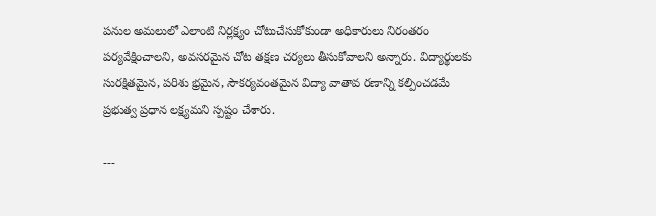పనుల అమలులో ఎలాంటి నిర్లక్ష్యం చోటుచేసుకోకుండా అధికారులు నిరంతరం పర్యవేక్షించాలని, అవసరమైన చోట తక్షణ చర్యలు తీసుకోవాలని అన్నారు. విద్యార్థులకు సురక్షితమైన, పరిశు భ్రమైన, సౌకర్యవంతమైన విద్యా వాతావ రణాన్ని కల్పించడమే ప్రభుత్వ ప్రధాన లక్ష్యమని స్పష్టం చేశారు.

---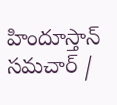హిందూస్తాన్ సమచార్ /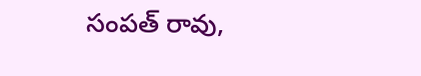సంపత్ రావు,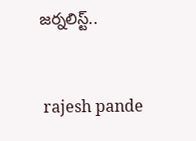జర్నలిస్ట్..


 rajesh pande